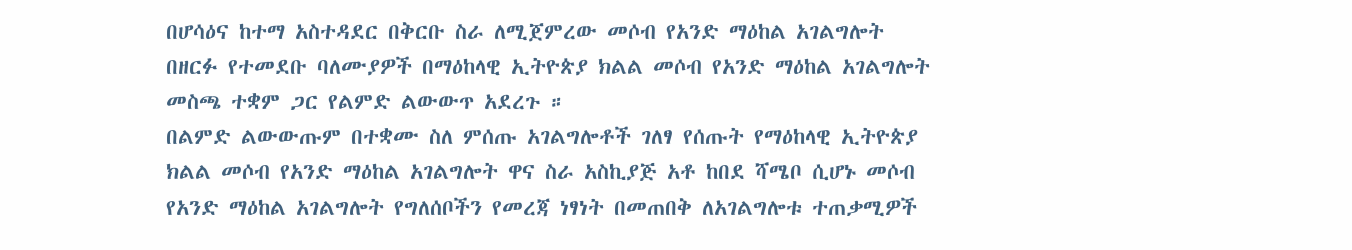በሆሳዕና ከተማ አስተዳደር በቅርቡ ስራ ለሚጀምረው መሶብ የአንድ ማዕከል አገልግሎት በዘርፉ የተመደቡ ባለሙያዎች በማዕከላዊ ኢትዮጵያ ክልል መሶብ የአንድ ማዕከል አገልግሎት መስጫ ተቋም ጋር የልምድ ልውውጥ አደረጉ ።
በልምድ ልውውጡም በተቋሙ ስለ ምሰጡ አገልግሎቶች ገለፃ የሰጡት የማዕከላዊ ኢትዮጵያ ክልል መሶብ የአንድ ማዕከል አገልግሎት ዋና ስራ አስኪያጅ አቶ ከበደ ሻሜቦ ሲሆኑ መሶብ የአንድ ማዕከል አገልግሎት የግለሰቦችን የመረጃ ነፃነት በመጠበቅ ለአገልግሎቱ ተጠቃሚዎች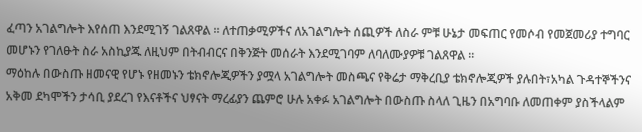ፈጣን አገልግሎት እየሰጠ እንደሚገኝ ገልጸዋል ። ለተጠቃሚዎችና ለአገልግሎት ሰጪዎች ለስራ ምቹ ሁኔታ መፍጠር የመሶብ የመጀመሪያ ተግባር መሆኑን የገለፁት ስራ አስኪያጁ ለዚህም በትብብርና በቅንጅት መሰራት እንደሚገባም ለባለሙያዎቹ ገልጸዋል ።
ማዕከሉ በውስጡ ዘመናዊ የሆኑ የዘመኑን ቴክኖሎጂዎችን ያሟላ አገልግሎት መስጫና የቅሬታ ማቅረቢያ ቴክኖሎጂዎች ያሉበት፣አካል ጉዳተኞችንና አቅመ ደካሞችን ታሳቢ ያደረገ የእናቶችና ህፃናት ማረፊያን ጨምሮ ሁሉ አቀፉ አገልግሎት በውስጡ ስላለ ጊዜን በአግባቡ ለመጠቀም ያስችላልም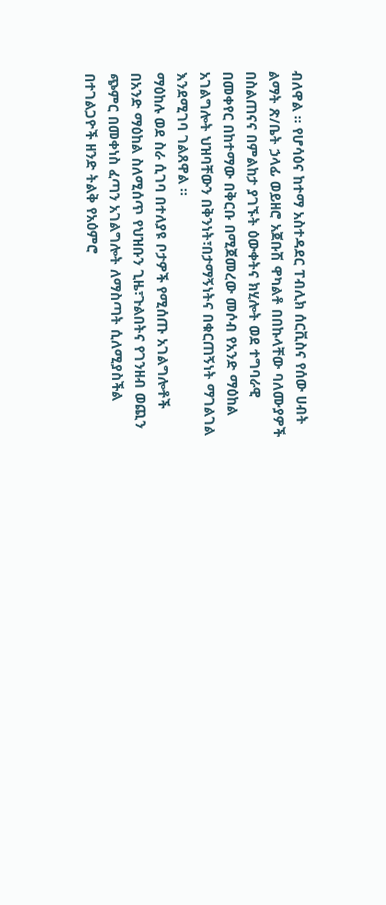ብለዋል ። የሆሳዕና ከተማ አስተዳደር ፐብሊክ ሰርቪስና የሰው ሀብት ልማት ጽ/ቤት ኃላፊ ወይዘሮ አጀቡሽ ዋካልቶ በበኩላቸው ባለሙያዎች በስልጠናና በምልከታ ያገኙት ዕውቀትና ክሂሎት ወደ ተግባራዊ በመቀየር በከተማው በቅርቡ በሚጀመረው መሶብ የአንድ ማዕከል አገልግሎት ህዝባቸውን በቅንነት፣በታማኝነትና በቁርጠኝነት ማገልገል እንደሚገባ ገልጸዋል ።
ማዕከሉ ወደ ስራ ሲገባ በተለያዩ ቦታዎች የሚሰጡ አገልግሎቶች በአንድ ማዕከል ስለሚሰጥ የህዝቡን ጊዜ፣ጉልበትና የገንዘብ ወጪን ጭምር በመቀነስ ፈጣን አገልግሎት ለማስጣት ሲለሚያስችል በተገልጋዮች ዘንድ ትልቅ የአዕምሮ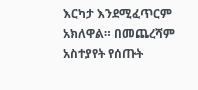እርካታ እንደሚፈጥርም አክለዋል። በመጨረሻም አስተያየት የሰጡት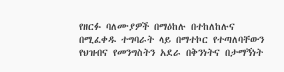የዘርፉ ባለሙያዎች በማዕከሉ በተከለከሉና በሚፈቀዱ ተግባራት ላይ በማተኮር የተጣለባቸውን የህዝብና የመንግስትን አደራ በቅንነትና በታማኝነት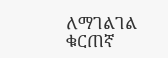ለማገልገል ቁርጠኛ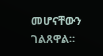መሆናቸውን ገልጸዋል።